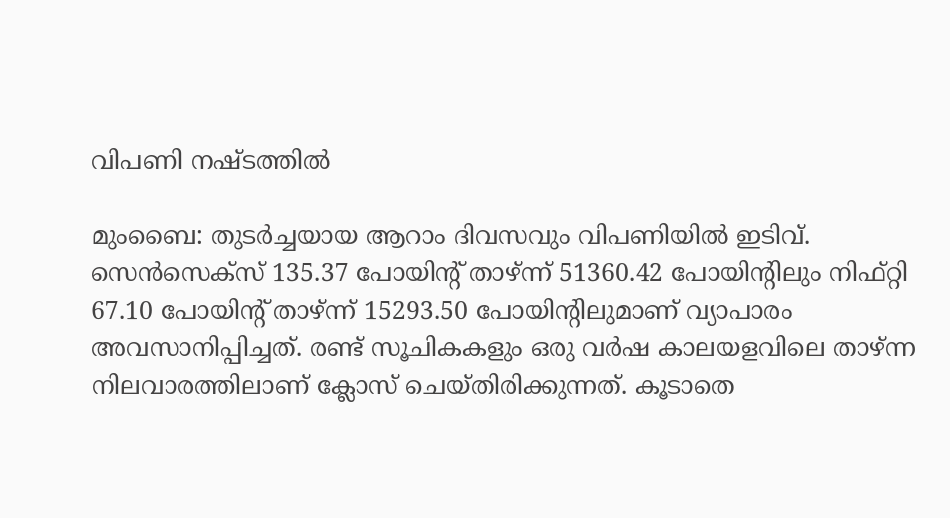വിപണി നഷ്ടത്തില്‍

മുംബൈ: തുടര്‍ച്ചയായ ആറാം ദിവസവും വിപണിയില്‍ ഇടിവ്. സെന്‍സെക്സ് 135.37 പോയിന്റ് താഴ്ന്ന് 51360.42 പോയിന്റിലും നിഫ്റ്റി 67.10 പോയിന്റ് താഴ്ന്ന് 15293.50 പോയിന്റിലുമാണ് വ്യാപാരം അവസാനിപ്പിച്ചത്. രണ്ട് സൂചികകളും ഒരു വര്‍ഷ കാലയളവിലെ താഴ്ന്ന നിലവാരത്തിലാണ് ക്ലോസ് ചെയ്തിരിക്കുന്നത്. കൂടാതെ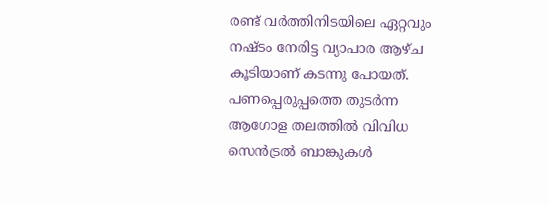രണ്ട് വര്‍ത്തിനിടയിലെ ഏറ്റവും നഷ്ടം നേരിട്ട വ്യാപാര ആഴ്ച കൂടിയാണ് കടന്നു പോയത്. പണപ്പെരുപ്പത്തെ തുടര്‍ന്ന ആഗോള തലത്തില്‍ വിവിധ സെന്‍ട്രല്‍ ബാങ്കുകള്‍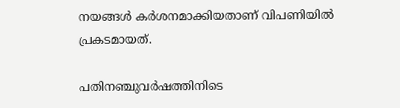നയങ്ങള്‍ കര്‍ശനമാക്കിയതാണ് വിപണിയില്‍ പ്രകടമായത്.

പതിനഞ്ചുവര്‍ഷത്തിനിടെ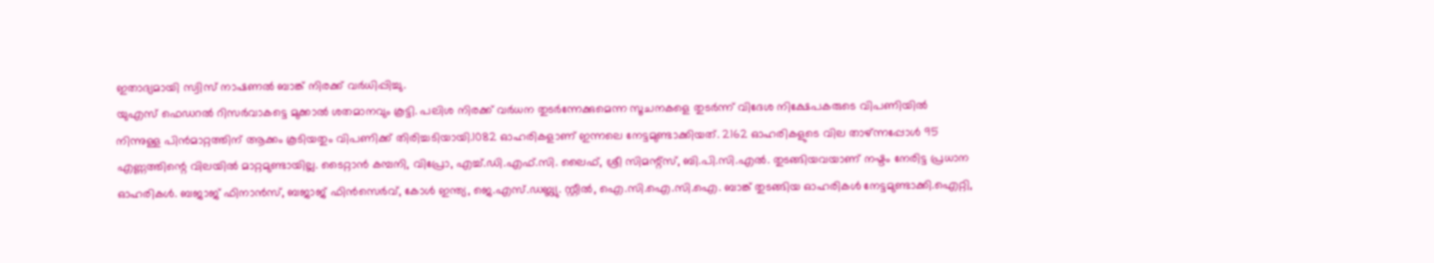ഇതാദ്യമായി സ്വിസ് നാഷണല്‍ ബാങ്ക് നിരക്ക് വര്‍ധിപ്പിച്ചു.
യുഎസ് ഫെഡറല്‍ റിസര്‍വാകട്ടെ മുക്കാല്‍ ശതമാനവും കൂട്ടി. പലിശ നിരക്ക് വര്‍ധന തുടര്‍ന്നേക്കുമെന്ന സൂചനകളെ തുടര്‍ന്ന് വിദേശ നിക്ഷേപകരുടെ വിപണിയില്‍ നിന്നുള്ള പിന്‍മാറ്റത്തിന് ആക്കം കൂടിയതും വിപണിക്ക് തിരിച്ചടിയായി.1082 ഓഹരികളാണ് ഇന്നലെ നേട്ടമുണ്ടാക്കിയത്. 2162 ഓഹരികളുടെ വില താഴ്ന്നപ്പോള്‍ 95 എണ്ണത്തിന്റെ വിലയില്‍ മാറ്റമുണ്ടായില്ല. ടൈറ്റാന്‍ കമ്പനി, വിപ്രോ, എച്ച്.ഡി.എഫ്.സി. ലൈഫ്, ശ്രീ സിമന്റ്സ്, ബി.പി.സി.എല്‍. തുടങ്ങിയവയാണ് നഷ്ടം നേരിട്ട പ്രധാന ഓഹരികള്‍. ബജാജ് ഫിനാന്‍സ്, ബജാജ് ഫിന്‍സെര്‍വ്, കോള്‍ ഇന്ത്യ, ജെ.എസ്.ഡബ്ല്യു. സ്റ്റീല്‍, ഐ.സി.ഐ.സി.ഐ. ബാങ്ക് തുടങ്ങിയ ഓഹരികള്‍ നേട്ടമുണ്ടാക്കി.ഐറ്റി,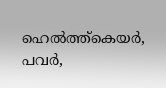ഹെല്‍ത്ത്കെയര്‍, പവര്‍,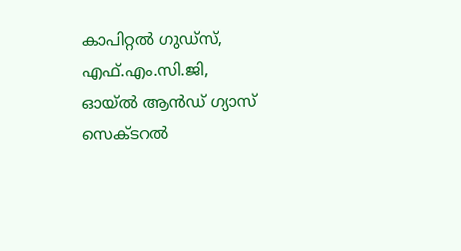കാപിറ്റല്‍ ഗുഡ്സ്, എഫ്.എം.സി.ജി, ഓയ്ല്‍ ആന്‍ഡ് ഗ്യാസ് സെക്ടറല്‍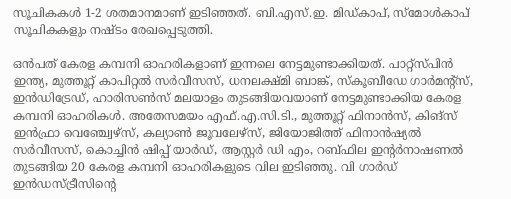സൂചികകള്‍ 1-2 ശതമാനമാണ് ഇടിഞ്ഞത്. ബി.എസ്.ഇ. മിഡ്കാപ്, സ്മോള്‍കാപ് സൂചികകളും നഷ്ടം രേഖപ്പെടുത്തി.

ഒന്‍പത് കേരള കമ്പനി ഓഹരികളാണ് ഇന്നലെ നേട്ടമുണ്ടാക്കിയത്. പാറ്റ്സ്പിന്‍ ഇന്ത്യ, മുത്തൂറ്റ് കാപിറ്റല്‍ സര്‍വീസസ്, ധനലക്ഷ്മി ബാങ്ക്, സ്‌കൂബീഡേ ഗാര്‍മന്റ്സ്, ഇന്‍ഡിട്രേഡ്, ഹാരിസണ്‍സ് മലയാളം തുടങ്ങിയവയാണ് നേട്ടമുണ്ടാക്കിയ കേരള കമ്പനി ഓഹരികള്‍. അതേസമയം എഫ്.എ.സി.ടി., മുത്തൂറ്റ് ഫിനാന്‍സ്, കിങ്സ് ഇന്‍ഫ്രാ വെഞ്ച്വേഴ്സ്, കല്യാണ്‍ ജൂവലേഴ്സ്, ജിയോജിത്ത് ഫിനാന്‍ഷ്യല്‍ സര്‍വീസസ്, കൊച്ചിന്‍ ഷിപ്പ് യാര്‍ഡ്, ആസ്റ്റര്‍ ഡി എം, റബ്ഫില ഇന്റര്‍നാഷണല്‍ തുടങ്ങിയ 20 കേരള കമ്പനി ഓഹരികളുടെ വില ഇടിഞ്ഞു. വി ഗാര്‍ഡ് ഇന്‍ഡസ്ട്രീസിന്റെ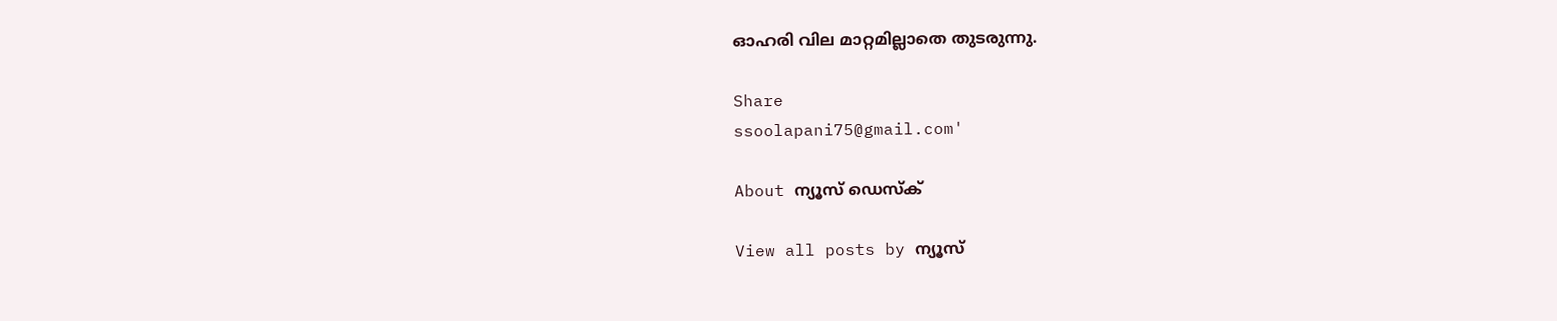ഓഹരി വില മാറ്റമില്ലാതെ തുടരുന്നു.

Share
ssoolapani75@gmail.com'

About ന്യൂസ് ഡെസ്ക്

View all posts by ന്യൂസ്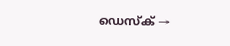ഡെസ്ക് →